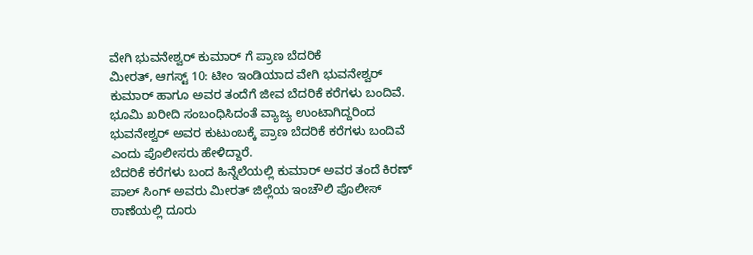ವೇಗಿ ಭುವನೇಶ್ವರ್ ಕುಮಾರ್ ಗೆ ಪ್ರಾಣ ಬೆದರಿಕೆ
ಮೀರತ್, ಆಗಸ್ಟ್ 10: ಟೀಂ ಇಂಡಿಯಾದ ವೇಗಿ ಭುವನೇಶ್ವರ್ ಕುಮಾರ್ ಹಾಗೂ ಅವರ ತಂದೆಗೆ ಜೀವ ಬೆದರಿಕೆ ಕರೆಗಳು ಬಂದಿವೆ. ಭೂಮಿ ಖರೀದಿ ಸಂಬಂಧಿಸಿದಂತೆ ವ್ಯಾಜ್ಯ ಉಂಟಾಗಿದ್ದರಿಂದ ಭುವನೇಶ್ವರ್ ಅವರ ಕುಟುಂಬಕ್ಕೆ ಪ್ರಾಣ ಬೆದರಿಕೆ ಕರೆಗಳು ಬಂದಿವೆ ಎಂದು ಪೊಲೀಸರು ಹೇಳಿದ್ದಾರೆ.
ಬೆದರಿಕೆ ಕರೆಗಳು ಬಂದ ಹಿನ್ನೆಲೆಯಲ್ಲಿ ಕುಮಾರ್ ಅವರ ತಂದೆ ಕಿರಣ್ ಪಾಲ್ ಸಿಂಗ್ ಅವರು ಮೀರತ್ ಜಿಲ್ಲೆಯ ಇಂಚೌಲಿ ಪೊಲೀಸ್ ಠಾಣೆಯಲ್ಲಿ ದೂರು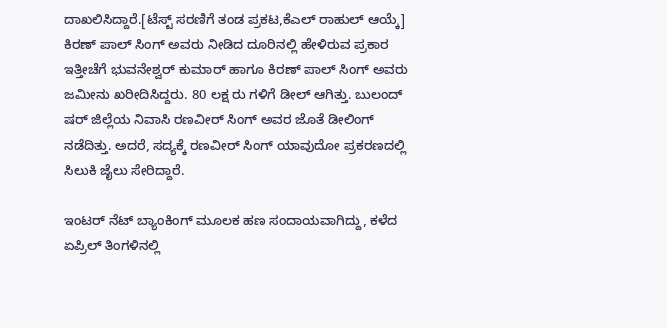ದಾಖಲಿಸಿದ್ದಾರೆ.[ಟೆಸ್ಟ್ ಸರಣಿಗೆ ತಂಡ ಪ್ರಕಟ,ಕೆಎಲ್ ರಾಹುಲ್ ಆಯ್ಕೆ]
ಕಿರಣ್ ಪಾಲ್ ಸಿಂಗ್ ಅವರು ನೀಡಿದ ದೂರಿನಲ್ಲಿ ಹೇಳಿರುವ ಪ್ರಕಾರ ಇತ್ತೀಚೆಗೆ ಭುವನೇಶ್ವರ್ ಕುಮಾರ್ ಹಾಗೂ ಕಿರಣ್ ಪಾಲ್ ಸಿಂಗ್ ಅವರು ಜಮೀನು ಖರೀದಿಸಿದ್ದರು. 80 ಲಕ್ಷ ರು ಗಳಿಗೆ ಡೀಲ್ ಆಗಿತ್ತು. ಬುಲಂದ್ ಷರ್ ಜಿಲ್ಲೆಯ ನಿವಾಸಿ ರಣವೀರ್ ಸಿಂಗ್ ಅವರ ಜೊತೆ ಡೀಲಿಂಗ್ ನಡೆದಿತ್ತು. ಅದರೆ, ಸದ್ಯಕ್ಕೆ ರಣವೀರ್ ಸಿಂಗ್ ಯಾವುದೋ ಪ್ರಕರಣದಲ್ಲಿ ಸಿಲುಕಿ ಜೈಲು ಸೇರಿದ್ದಾರೆ.

ಇಂಟರ್ ನೆಟ್ ಬ್ಯಾಂಕಿಂಗ್ ಮೂಲಕ ಹಣ ಸಂದಾಯವಾಗಿದ್ದು, ಕಳೆದ ಏಪ್ರಿಲ್ ತಿಂಗಳಿನಲ್ಲಿ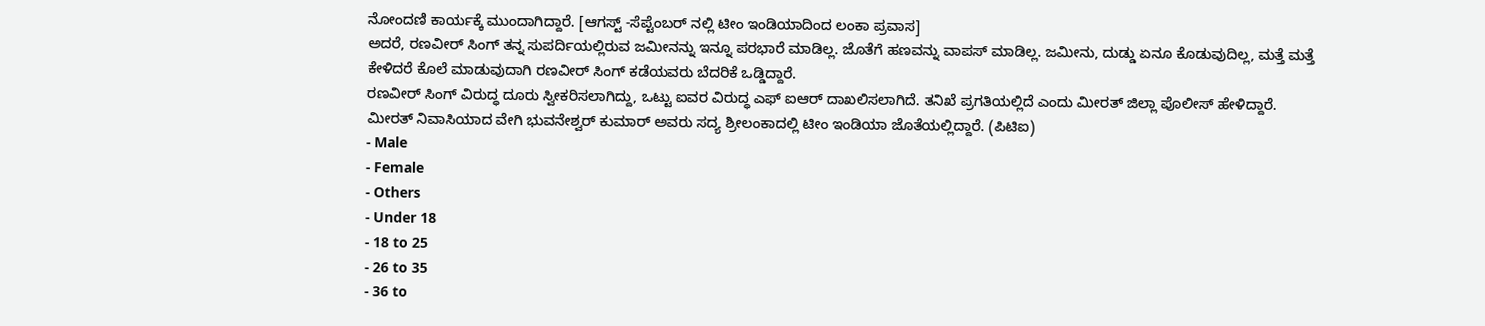ನೋಂದಣಿ ಕಾರ್ಯಕ್ಕೆ ಮುಂದಾಗಿದ್ದಾರೆ. [ಆಗಸ್ಟ್ -ಸೆಪ್ಟೆಂಬರ್ ನಲ್ಲಿ ಟೀಂ ಇಂಡಿಯಾದಿಂದ ಲಂಕಾ ಪ್ರವಾಸ]
ಅದರೆ, ರಣವೀರ್ ಸಿಂಗ್ ತನ್ನ ಸುಪರ್ದಿಯಲ್ಲಿರುವ ಜಮೀನನ್ನು ಇನ್ನೂ ಪರಭಾರೆ ಮಾಡಿಲ್ಲ. ಜೊತೆಗೆ ಹಣವನ್ನು ವಾಪಸ್ ಮಾಡಿಲ್ಲ. ಜಮೀನು, ದುಡ್ಡು ಏನೂ ಕೊಡುವುದಿಲ್ಲ, ಮತ್ತೆ ಮತ್ತೆ ಕೇಳಿದರೆ ಕೊಲೆ ಮಾಡುವುದಾಗಿ ರಣವೀರ್ ಸಿಂಗ್ ಕಡೆಯವರು ಬೆದರಿಕೆ ಒಡ್ಡಿದ್ದಾರೆ.
ರಣವೀರ್ ಸಿಂಗ್ ವಿರುದ್ಧ ದೂರು ಸ್ವೀಕರಿಸಲಾಗಿದ್ದು, ಒಟ್ಟು ಐವರ ವಿರುದ್ಧ ಎಫ್ ಐಆರ್ ದಾಖಲಿಸಲಾಗಿದೆ. ತನಿಖೆ ಪ್ರಗತಿಯಲ್ಲಿದೆ ಎಂದು ಮೀರತ್ ಜಿಲ್ಲಾ ಪೊಲೀಸ್ ಹೇಳಿದ್ದಾರೆ.
ಮೀರತ್ ನಿವಾಸಿಯಾದ ವೇಗಿ ಭುವನೇಶ್ವರ್ ಕುಮಾರ್ ಅವರು ಸದ್ಯ ಶ್ರೀಲಂಕಾದಲ್ಲಿ ಟೀಂ ಇಂಡಿಯಾ ಜೊತೆಯಲ್ಲಿದ್ದಾರೆ. (ಪಿಟಿಐ)
- Male
- Female
- Others
- Under 18
- 18 to 25
- 26 to 35
- 36 to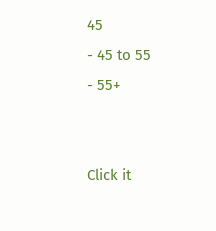45
- 45 to 55
- 55+


Click it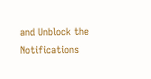and Unblock the Notifications